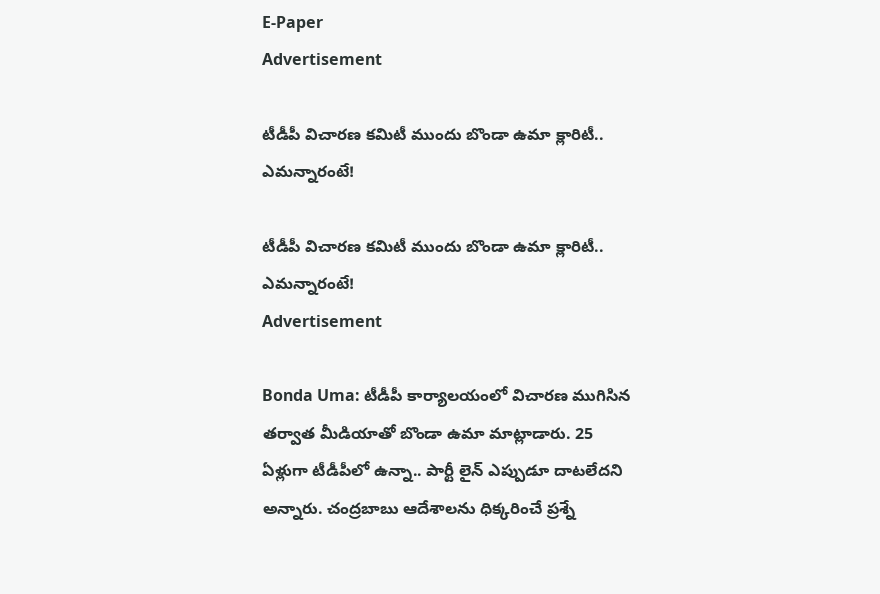E-Paper
Advertisement

టీడీపీ విచారణ కమిటీ ముందు బొండా ఉమా క్లారిటీ.. ఎమన్నారంటే!

టీడీపీ విచారణ కమిటీ ముందు బొండా ఉమా క్లారిటీ.. ఎమన్నారంటే!
Advertisement

Bonda Uma: టీడీపీ కార్యాలయంలో విచారణ ముగిసిన తర్వాత మీడియాతో బొండా ఉమా మాట్లాడారు. 25 ఏళ్లుగా టీడీపీలో ఉన్నా.. పార్టీ లైన్ ఎప్పుడూ దాటలేదని అన్నారు. చంద్రబాబు ఆదేశాలను ధిక్కరించే ప్రశ్నే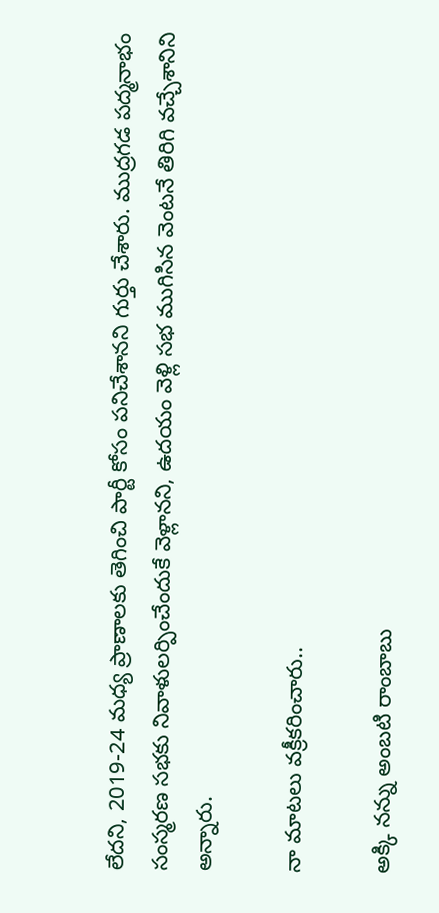లేదని, 2019-24 మధ్య ప్రాణాలకు తెగించి పార్టీ కోసం పనిచేశానని గుర్తు చేశారు. ముద్రగడ పద్మనాభం సంస్మరణ సభకు నివాళులర్పించేందుకే వెళ్లానని, ఉదయం వెళ్లి సభ ముగిసిన వెంటనే తిరిగి వచ్చేశానిని అన్నారు.

నా మాటలు వక్రీకరించారు..

అక్కి నన్ను అంబటి రాంబాబు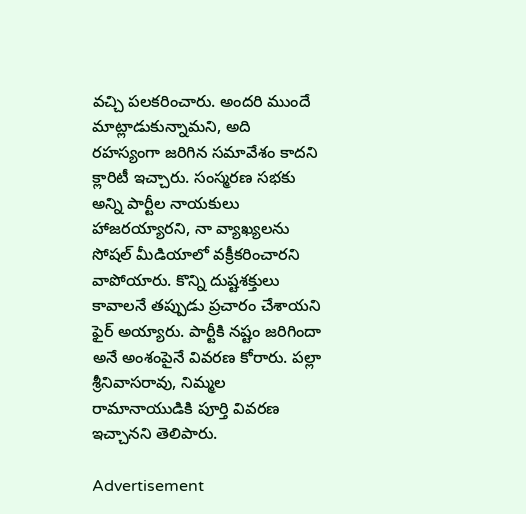వచ్చి పలకరించారు. అందరి ముందే మాట్లాడుకున్నామని, అది రహస్యంగా జరిగిన సమావేశం కాదని క్లారిటీ ఇచ్చారు. సంస్మరణ సభకు అన్ని పార్టీల నాయకులు హాజరయ్యారని, నా వ్యాఖ్యలను సోషల్ మీడియాలో వక్రీకరించారని వాపోయారు. కొన్ని దుష్టశక్తులు కావాలనే తప్పుడు ప్రచారం చేశాయని ఫైర్ అయ్యారు. పార్టీకి నష్టం జరిగిందా అనే అంశంపైనే వివరణ కోరారు. పల్లా శ్రీనివాసరావు, నిమ్మల రామానాయుడికి పూర్తి వివరణ ఇచ్చానని తెలిపారు.

Advertisement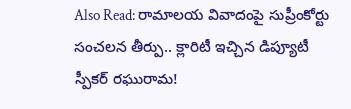Also Read: రామాలయ వివాదంపై సుప్రీంకోర్టు సంచలన తీర్పు.. క్లారిటీ ఇచ్చిన డిప్యూటీ స్పీకర్ రఘురామ!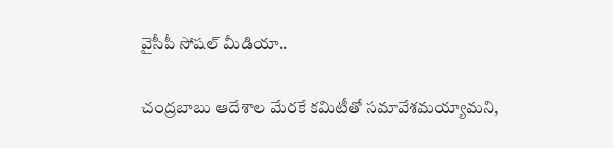వైసీపీ సోషల్ మీడియా..

చంద్రబాబు ఆదేశాల మేరకే కమిటీతో సమావేశమయ్యామని,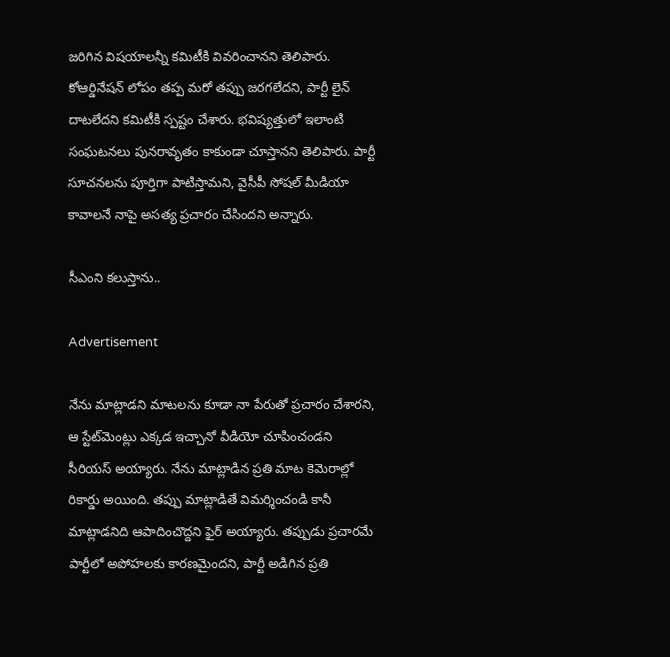జరిగిన విషయాలన్నీ కమిటీకి వివరించానని తెలిపారు. కోఆర్డినేషన్ లోపం తప్ప మరో తప్పు జరగలేదని, పార్టీ లైన్ దాటలేదని కమిటీకి స్పష్టం చేశారు. భవిష్యత్తులో ఇలాంటి సంఘటనలు పునరావృతం కాకుండా చూస్తానని తెలిపారు. పార్టీ సూచనలను పూర్తిగా పాటిస్తామని, వైసీపీ సోషల్ మీడియా కావాలనే నాపై అసత్య ప్రచారం చేసిందని అన్నారు.

సీఎంని కలుస్తాను..

Advertisement

నేను మాట్లాడని మాటలను కూడా నా పేరుతో ప్రచారం చేశారని, ఆ స్టేట్‌మెంట్లు ఎక్కడ ఇచ్చానో వీడియో చూపించండని సీరియస్ అయ్యారు. నేను మాట్లాడిన ప్రతి మాట కెమెరాల్లో రికార్డు అయింది. తప్పు మాట్లాడితే విమర్శించండి కానీ మాట్లాడనిది ఆపాదించొద్దని ఫైర్ అయ్యారు. తప్పుడు ప్రచారమే పార్టీలో అపోహలకు కారణమైందని, పార్టీ అడిగిన ప్రతి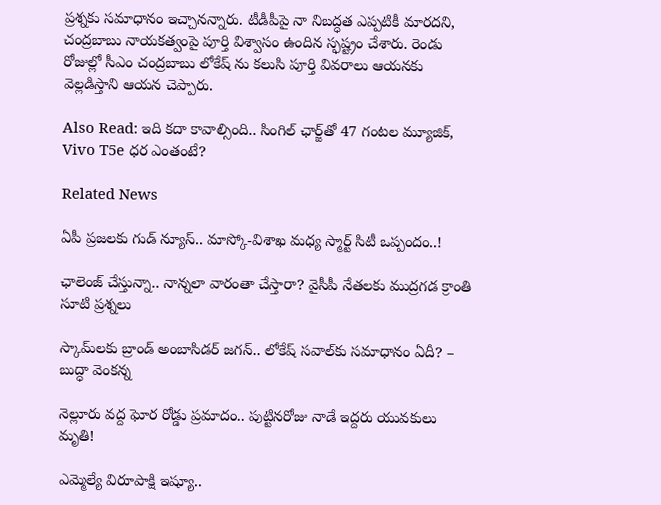ప్రశ్నకు సమాధానం ఇచ్చానన్నారు. టీడీపీపై నా నిబద్ధత ఎప్పటికీ మారదని, చంద్రబాబు నాయకత్వంపై పూర్తి విశ్వాసం ఉందిన స్ఫష్ట్రం చేశారు. రెండు రోజుల్లో సీఎం చంద్రబాబు లోకేష్ ను కలుసి పూర్తి వివరాలు ఆయనకు వెల్లడిస్తాని ఆయన చెప్పారు.

Also Read: ఇది కదా కావాల్సింది.. సింగిల్ ఛార్జ్‌తో 47 గంటల మ్యూజిక్, Vivo T5e ధర ఎంతంటే?

Related News

ఏపీ ప్రజలకు గుడ్ న్యూస్.. మాస్కో-విశాఖ మధ్య స్మార్ట్ సిటీ ఒప్పందం..!

ఛాలెంజ్ చేస్తున్నా.. నాన్నలా వారంతా చేస్తారా? వైసీపీ నేతలకు ముద్రగడ క్రాంతి సూటి ప్రశ్నలు

స్కామ్‌లకు బ్రాండ్ అంబాసిడర్ జగన్.. లోకేష్ సవాల్‌కు సమాధానం ఏదీ? – బుద్ధా వెంకన్న

నెల్లూరు వద్ద ఘోర రోడ్డు ప్రమాదం.. పుట్టినరోజు నాడే ఇద్దరు యువకులు మృతి!

ఎమ్మెల్యే విరూపాక్షి ఇష్యూ..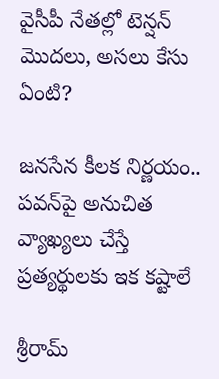వైసీపీ నేతల్లో టెన్షన్ మొదలు, అసలు కేసు ఏంటి?

జనసేన కీలక నిర్ణయం.. పవన్‌పై అనుచిత వ్యాఖ్యలు చేస్తే ప్రత్యర్థులకు ఇక కష్టాలే

శ్రీరామ్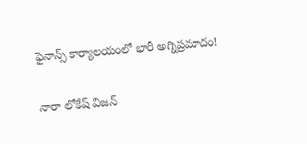ఫైనాన్స్ కార్యాలయంలో భారీ అగ్నిప్రమాదం!

నారా లోకేష్ విజన్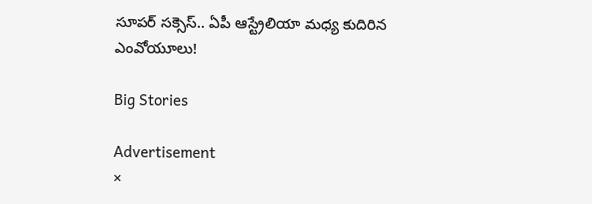సూపర్ సక్సెస్.. ఏపీ ఆస్ట్రేలియా మధ్య కుదిరిన ఎంవోయూలు!

Big Stories

Advertisement
×